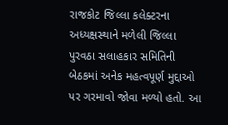રાજકોટ જિલ્લા કલેક્ટરના અધ્યક્ષસ્થાને મળેલી જિલ્લા પુરવઠા સલાહકાર સમિતિની બેઠકમાં અનેક મહત્વપૂર્ણ મુદ્દાઓ પર ગરમાવો જોવા મળ્યો હતો. આ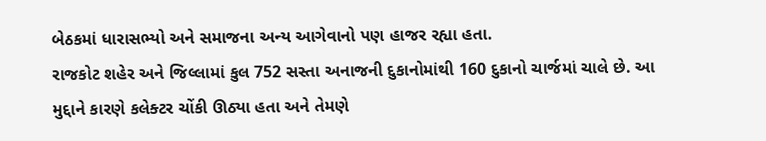બેઠકમાં ધારાસભ્યો અને સમાજના અન્ય આગેવાનો પણ હાજર રહ્યા હતા.
રાજકોટ શહેર અને જિલ્લામાં કુલ 752 સસ્તા અનાજની દુકાનોમાંથી 160 દુકાનો ચાર્જમાં ચાલે છે. આ મુદ્દાને કારણે કલેક્ટર ચોંકી ઊઠ્યા હતા અને તેમણે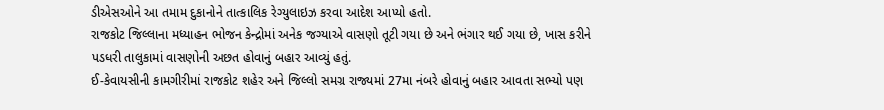ડીએસઓને આ તમામ દુકાનોને તાત્કાલિક રેગ્યુલાઇઝ કરવા આદેશ આપ્યો હતો.
રાજકોટ જિલ્લાના મધ્યાહન ભોજન કેન્દ્રોમાં અનેક જગ્યાએ વાસણો તૂટી ગયા છે અને ભંગાર થઈ ગયા છે, ખાસ કરીને પડધરી તાલુકામાં વાસણોની અછત હોવાનું બહાર આવ્યું હતું.
ઈ-કેવાયસીની કામગીરીમાં રાજકોટ શહેર અને જિલ્લો સમગ્ર રાજ્યમાં 27મા નંબરે હોવાનું બહાર આવતા સભ્યો પણ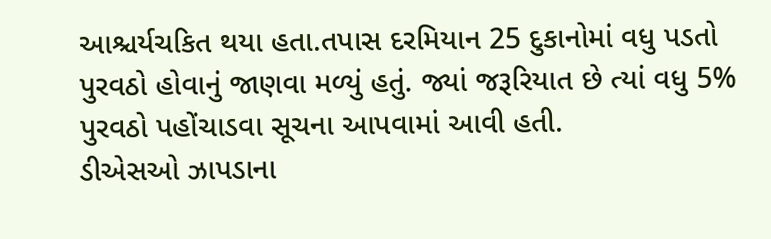આશ્ચર્યચકિત થયા હતા.તપાસ દરમિયાન 25 દુકાનોમાં વધુ પડતો પુરવઠો હોવાનું જાણવા મળ્યું હતું. જ્યાં જરૂરિયાત છે ત્યાં વધુ 5% પુરવઠો પહોંચાડવા સૂચના આપવામાં આવી હતી.
ડીએસઓ ઝાપડાના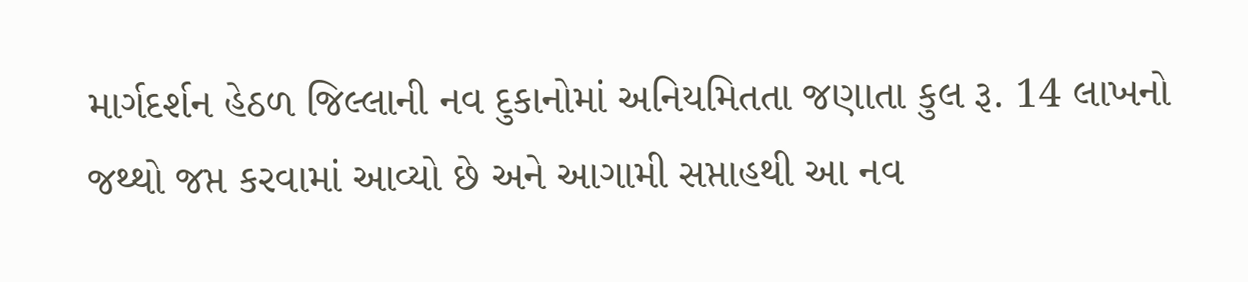માર્ગદર્શન હેઠળ જિલ્લાની નવ દુકાનોમાં અનિયમિતતા જણાતા કુલ રૂ. 14 લાખનો જથ્થો જપ્ત કરવામાં આવ્યો છે અને આગામી સપ્તાહથી આ નવ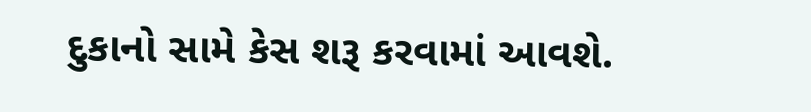દુકાનો સામે કેસ શરૂ કરવામાં આવશે.